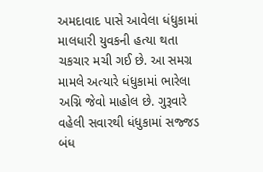અમદાવાદ પાસે આવેલા ધંધુકામાં માલધારી યુવકની હત્યા થતા ચકચાર મચી ગઈ છે. આ સમગ્ર મામલે અત્યારે ધંધુકામાં ભારેલા અગ્નિ જેવો માહોલ છે. ગુરૂવારે વહેલી સવારથી ધંધુકામાં સજ્જડ બંધ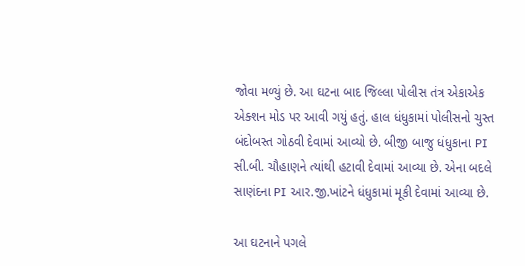જોવા મળ્યું છે. આ ઘટના બાદ જિલ્લા પોલીસ તંત્ર એકાએક એક્શન મોડ પર આવી ગયું હતું. હાલ ધંધુકામાં પોલીસનો ચુસ્ત બંદોબસ્ત ગોઠવી દેવામાં આવ્યો છે. બીજી બાજુ ધંધુકાના PI સી.બી. ચૌહાણને ત્યાંથી હટાવી દેવામાં આવ્યા છે. એના બદલે સાણંદના PI આર.જી.ખાંટને ધંધુકામાં મૂકી દેવામાં આવ્યા છે.

આ ઘટનાને પગલે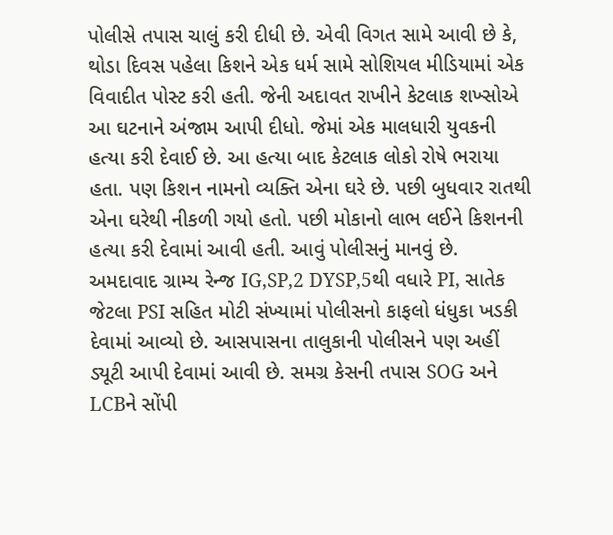પોલીસે તપાસ ચાલું કરી દીધી છે. એવી વિગત સામે આવી છે કે, થોડા દિવસ પહેલા કિશને એક ધર્મ સામે સોશિયલ મીડિયામાં એક વિવાદીત પોસ્ટ કરી હતી. જેની અદાવત રાખીને કેટલાક શખ્સોએ આ ઘટનાને અંજામ આપી દીધો. જેમાં એક માલધારી યુવકની હત્યા કરી દેવાઈ છે. આ હત્યા બાદ કેટલાક લોકો રોષે ભરાયા હતા. પણ કિશન નામનો વ્યક્તિ એના ઘરે છે. પછી બુધવાર રાતથી એના ઘરેથી નીકળી ગયો હતો. પછી મોકાનો લાભ લઈને કિશનની હત્યા કરી દેવામાં આવી હતી. આવું પોલીસનું માનવું છે. અમદાવાદ ગ્રામ્ય રેન્જ IG,SP,2 DYSP,5થી વધારે PI, સાતેક જેટલા PSI સહિત મોટી સંખ્યામાં પોલીસનો કાફલો ધંધુકા ખડકી દેવામાં આવ્યો છે. આસપાસના તાલુકાની પોલીસને પણ અહીં ડ્યૂટી આપી દેવામાં આવી છે. સમગ્ર કેસની તપાસ SOG અને LCBને સોંપી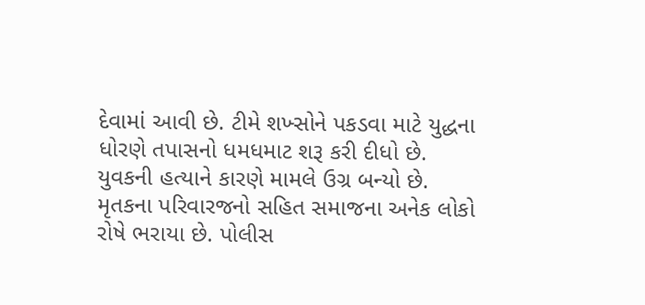દેવામાં આવી છે. ટીમે શખ્સોને પકડવા માટે યુદ્ધના ધોરણે તપાસનો ધમધમાટ શરૂ કરી દીધો છે. યુવકની હત્યાને કારણે મામલે ઉગ્ર બન્યો છે. મૃતકના પરિવારજનો સહિત સમાજના અનેક લોકો રોષે ભરાયા છે. પોલીસ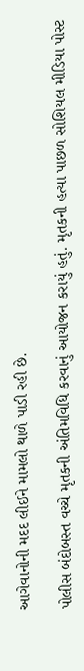આગેવાનોની મદદ લીઈને મામલો થાળે પાડી રહી છે.

પોલીસ બંદોબસ્ત વચ્ચે મૃતકની અંતિમવિધિ કરવાનું આયોજન કરાયું હતું. મૃતકની હત્યા પાછળ સોશિયલ મીડિયા પોસ્ટ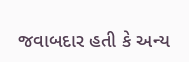જવાબદાર હતી કે અન્ય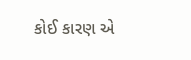કોઈ કારણ એ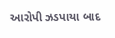આરોપી ઝડપાયા બાદ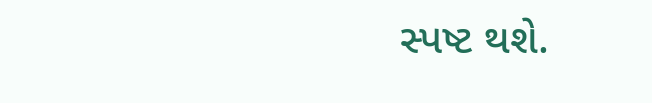સ્પષ્ટ થશે.